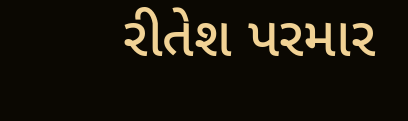રીતેશ પરમાર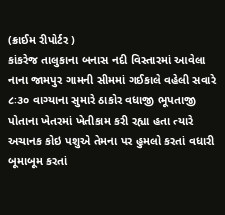(ક્રાઈમ રીપોર્ટર )
કાંકરેજ તાલુકાના બનાસ નદી વિસ્તારમાં આવેલા નાના જામપુર ગામની સીમમાં ગઈકાલે વહેલી સવારે ૮ઃ૩૦ વાગ્યાના સુમારે ઠાકોર વધાજી ભૂપતાજી
પોતાના ખેતરમાં ખેતીકામ કરી રહ્યા હતા ત્યારે અચાનક કોઇ પશુએ તેમના પર હુમલો કરતાં વધારી બૂમાબૂમ કરતાં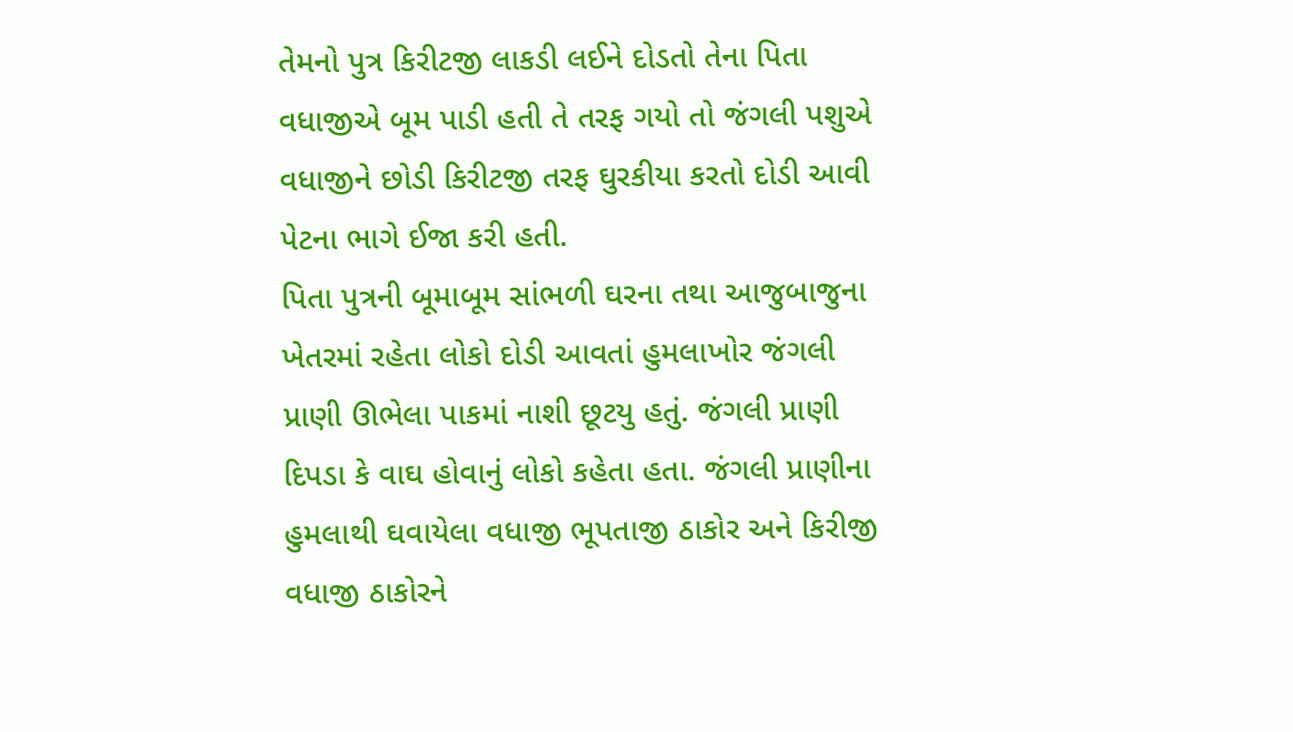તેમનો પુત્ર કિરીટજી લાકડી લઈને દોડતો તેના પિતા વધાજીએ બૂમ પાડી હતી તે તરફ ગયો તો જંગલી પશુએ વધાજીને છોડી કિરીટજી તરફ ઘુરકીયા કરતો દોડી આવી પેટના ભાગે ઈજા કરી હતી.
પિતા પુત્રની બૂમાબૂમ સાંભળી ઘરના તથા આજુબાજુના ખેતરમાં રહેતા લોકો દોડી આવતાં હુમલાખોર જંગલી પ્રાણી ઊભેલા પાકમાં નાશી છૂટયુ હતું. જંગલી પ્રાણી દિપડા કે વાઘ હોવાનું લોકો કહેતા હતા. જંગલી પ્રાણીના હુમલાથી ઘવાયેલા વધાજી ભૂપતાજી ઠાકોર અને કિરીજી વધાજી ઠાકોરને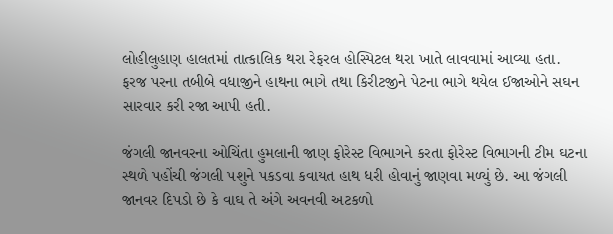લોહીલુહાણ હાલતમાં તાત્કાલિક થરા રેફરલ હોસ્પિટલ થરા ખાતે લાવવામાં આવ્યા હતા. ફરજ પરના તબીબે વધાજીને હાથના ભાગે તથા કિરીટજીને પેટના ભાગે થયેલ ઈજાઓને સઘન સારવાર કરી રજા આપી હતી.

જંગલી જાનવરના ઓચિંતા હુમલાની જાણ ફોરેસ્ટ વિભાગને કરતા ફોરેસ્ટ વિભાગની ટીમ ઘટના સ્થળે પહોંચી જંગલી પશુને પકડવા કવાયત હાથ ધરી હોવાનું જાણવા મળ્યું છે. આ જંગલી જાનવર દિપડો છે કે વાઘ તે અંગે અવનવી અટકળો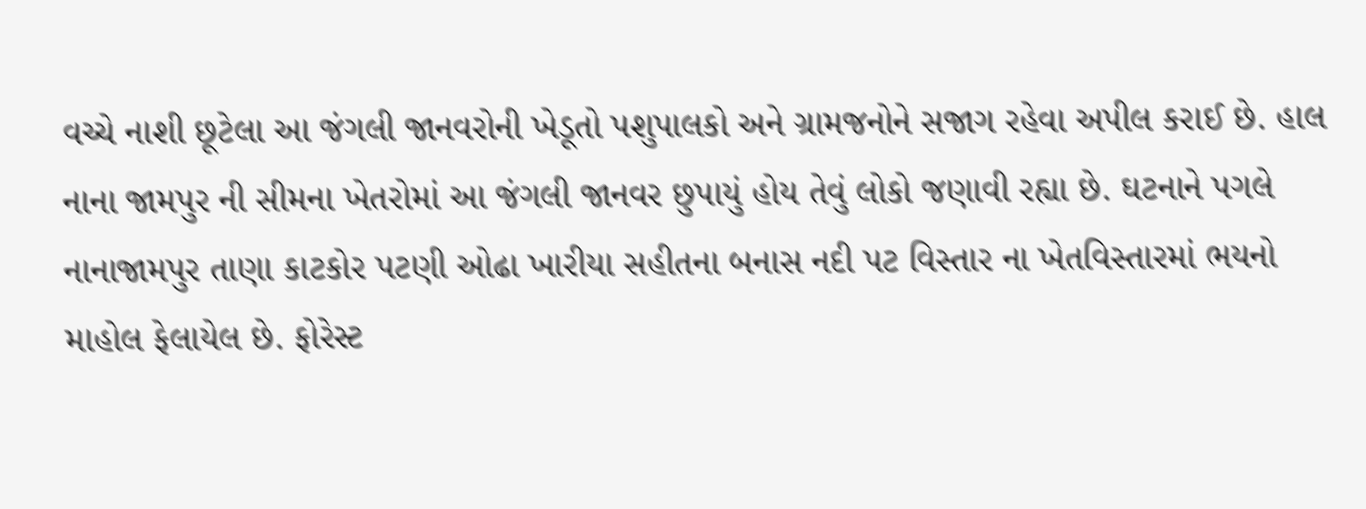વચ્ચે નાશી છૂટેલા આ જંગલી જાનવરોની ખેડૂતો પશુપાલકો અને ગ્રામજનોને સજાગ રહેવા અપીલ કરાઈ છે. હાલ નાના જામપુર ની સીમના ખેતરોમાં આ જંગલી જાનવર છુપાયું હોય તેવું લોકો જણાવી રહ્યા છે. ઘટનાને પગલે નાનાજામપુર તાણા કાટકોર પટણી ઓઢા ખારીયા સહીતના બનાસ નદી પટ વિસ્તાર ના ખેતવિસ્તારમાં ભયનો માહોલ ફેલાયેલ છે. ફોરેસ્ટ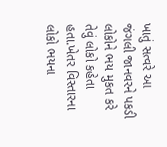ખાતું સત્વરે આ જંગલી જાનવરને પકડી લોકોને ભય મુકત કરે તેવું લોકો કહેતા હતા.ખેતર વિસ્તારના લોકો ભયના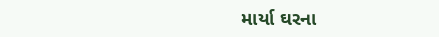માર્યા ઘરના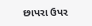છાપરા ઉપર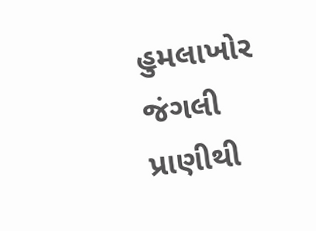હુમલાખોર જંગલી પ્રાણીથી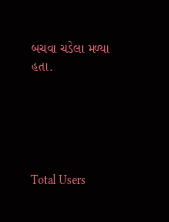બચવા ચડેલા મળ્યા હતા.





Total Users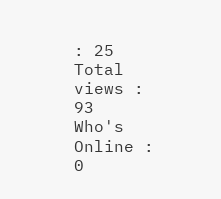: 25
Total views : 93
Who's Online : 0